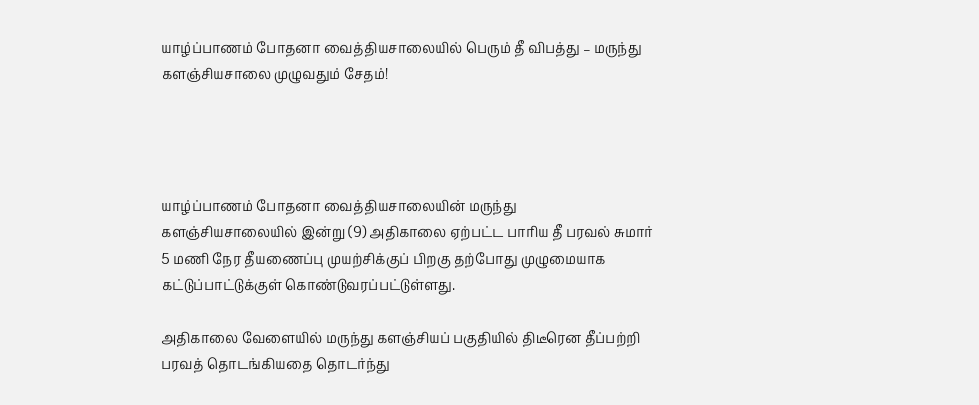யாழ்ப்பாணம் போதனா வைத்தியசாலையில் பெரும் தீ விபத்து – மருந்து களஞ்சியசாலை முழுவதும் சேதம்!




யாழ்ப்பாணம் போதனா வைத்தியசாலையின் மருந்து களஞ்சியசாலையில் இன்று (9) அதிகாலை ஏற்பட்ட பாரிய தீ பரவல் சுமார் 5 மணி நேர தீயணைப்பு முயற்சிக்குப் பிறகு தற்போது முழுமையாக கட்டுப்பாட்டுக்குள் கொண்டுவரப்பட்டுள்ளது.

அதிகாலை வேளையில் மருந்து களஞ்சியப் பகுதியில் திடீரென தீப்பற்றி பரவத் தொடங்கியதை தொடர்ந்து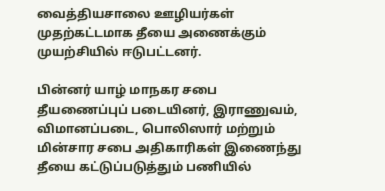வைத்தியசாலை ஊழியர்கள் முதற்கட்டமாக தீயை அணைக்கும் முயற்சியில் ஈடுபட்டனர்.

பின்னர் யாழ் மாநகர சபை தீயணைப்புப் படையினர், இராணுவம், விமானப்படை, பொலிஸார் மற்றும் மின்சார சபை அதிகாரிகள் இணைந்து தீயை கட்டுப்படுத்தும் பணியில்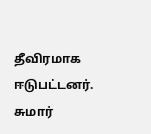தீவிரமாக ஈடுபட்டனர். சுமார்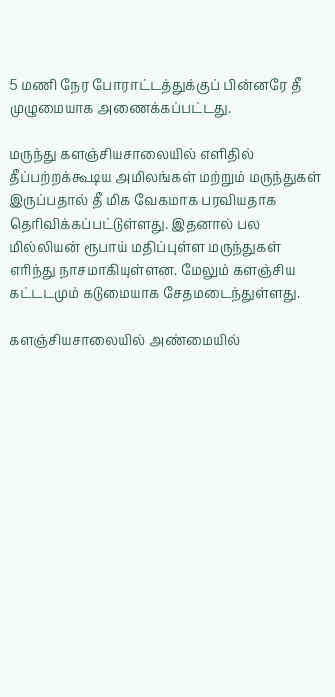5 மணி நேர போராட்டத்துக்குப் பின்னரே தீ முழுமையாக அணைக்கப்பட்டது.

மருந்து களஞ்சியசாலையில் எளிதில் தீப்பற்றக்கூடிய அமிலங்கள் மற்றும் மருந்துகள் இருப்பதால் தீ மிக வேகமாக பரவியதாக தெரிவிக்கப்பட்டுள்ளது. இதனால் பல மில்லியன் ரூபாய் மதிப்புள்ள மருந்துகள் எரிந்து நாசமாகியுள்ளன. மேலும் களஞ்சிய கட்டடமும் கடுமையாக சேதமடைந்துள்ளது.

களஞ்சியசாலையில் அண்மையில்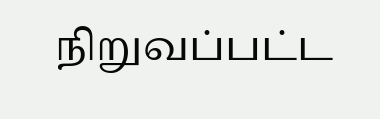நிறுவப்பட்ட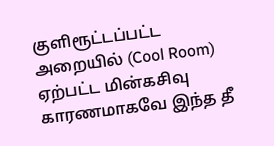குளிரூட்டப்பட்ட அறையில் (Cool Room) ஏற்பட்ட மின்கசிவு காரணமாகவே இந்த தீ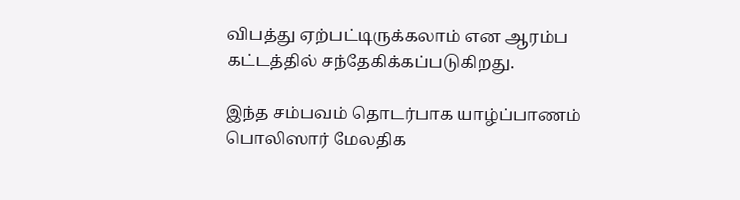விபத்து ஏற்பட்டிருக்கலாம் என ஆரம்ப கட்டத்தில் சந்தேகிக்கப்படுகிறது.

இந்த சம்பவம் தொடர்பாக யாழ்ப்பாணம் பொலிஸார் மேலதிக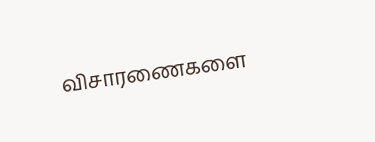விசாரணைகளை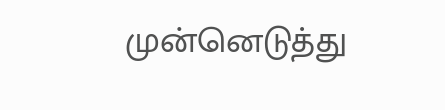முன்னெடுத்து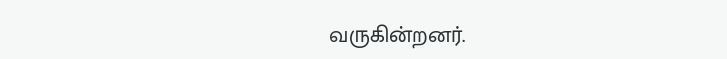வருகின்றனர்.